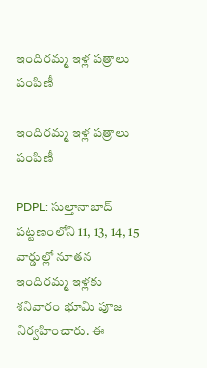ఇందిరమ్మ ఇళ్ల పత్రాలు పంపిణీ

ఇందిరమ్మ ఇళ్ల పత్రాలు పంపిణీ

PDPL: సుల్తానాబాద్ పట్టణంలోని 11, 13, 14, 15 వార్డుల్లో నూతన ఇందిరమ్మ ఇళ్లకు శనివారం భూమి పూజ నిర్వహించారు. ఈ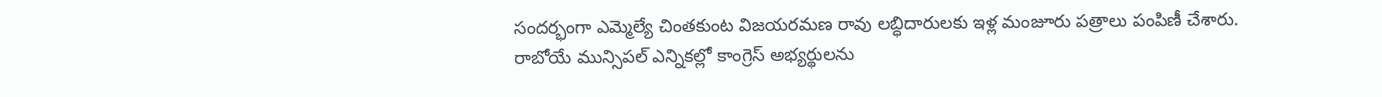సందర్భంగా ఎమ్మెల్యే చింతకుంట విజయరమణ రావు లబ్ధిదారులకు ఇళ్ల మంజూరు పత్రాలు పంపిణీ చేశారు. రాబోయే మున్సిపల్ ఎన్నికల్లో కాంగ్రెస్ అభ్యర్థులను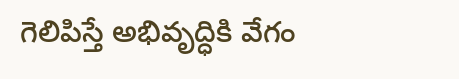గెలిపిస్తే అభివృద్ధికి వేగం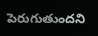పెరుగుతుందని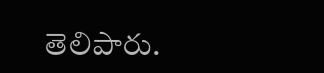తెలిపారు.